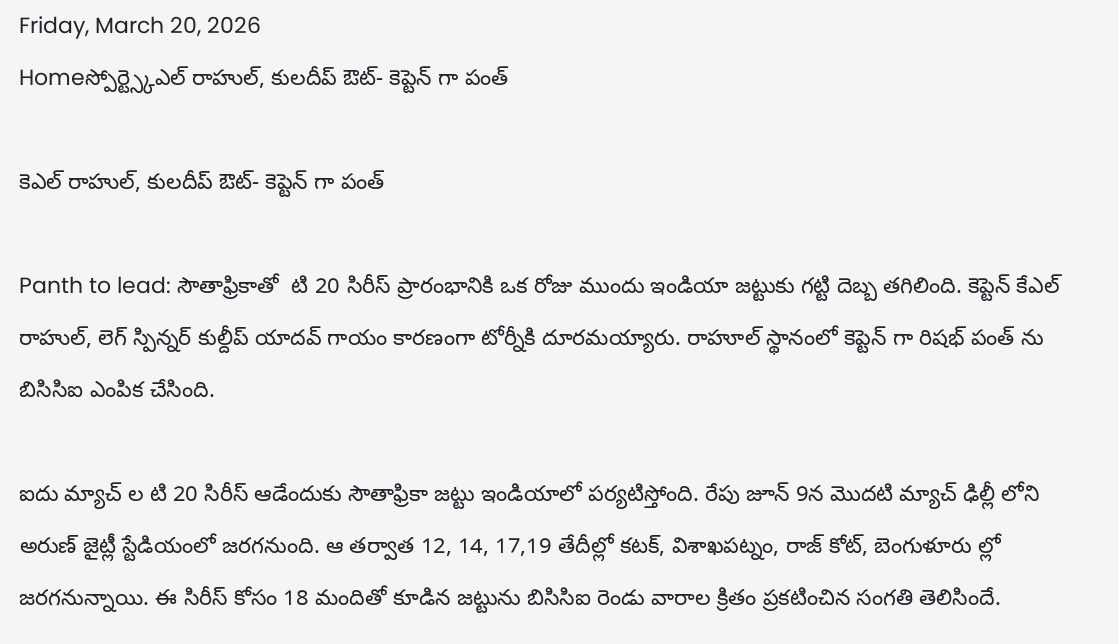Friday, March 20, 2026
Homeస్పోర్ట్స్కెఎల్ రాహుల్, కులదీప్ ఔట్- కెప్టెన్ గా పంత్

కెఎల్ రాహుల్, కులదీప్ ఔట్- కెప్టెన్ గా పంత్

Panth to lead: సౌతాఫ్రికాతో  టి 20 సిరీస్ ప్రారంభానికి ఒక రోజు ముందు ఇండియా జట్టుకు గట్టి దెబ్బ తగిలింది. కెప్టెన్ కేఎల్ రాహుల్, లెగ్ స్పిన్నర్ కుల్దీప్ యాదవ్ గాయం కారణంగా టోర్నీకి దూరమయ్యారు. రాహూల్ స్థానంలో కెప్టెన్ గా రిషభ్ పంత్ ను బిసిసిఐ ఎంపిక చేసింది.

ఐదు మ్యాచ్ ల టి 20 సిరీస్ ఆడేందుకు సౌతాఫ్రికా జట్టు ఇండియాలో పర్యటిస్తోంది. రేపు జూన్ 9న మొదటి మ్యాచ్ ఢిల్లీ లోని అరుణ్ జైట్లీ స్టేడియంలో జరగనుంది. ఆ తర్వాత 12, 14, 17,19 తేదీల్లో కటక్, విశాఖపట్నం, రాజ్ కోట్, బెంగుళూరు ల్లో జరగనున్నాయి. ఈ సిరీస్ కోసం 18 మందితో కూడిన జట్టును బిసిసిఐ రెండు వారాల క్రితం ప్రకటించిన సంగతి తెలిసిందే.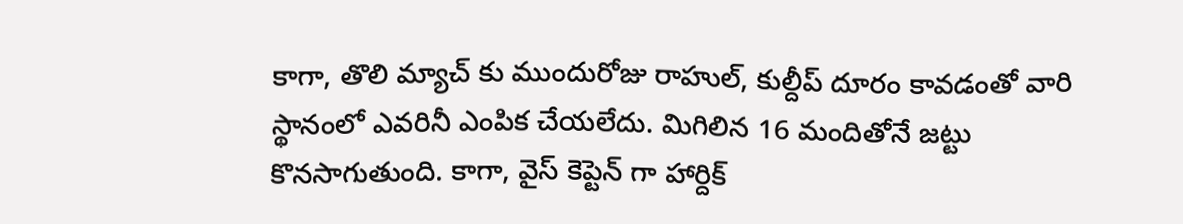కాగా, తొలి మ్యాచ్ కు ముందురోజు రాహుల్, కుల్దీప్ దూరం కావడంతో వారి స్థానంలో ఎవరినీ ఎంపిక చేయలేదు. మిగిలిన 16 మందితోనే జట్టు కొనసాగుతుంది. కాగా, వైస్ కెప్టెన్ గా హార్దిక్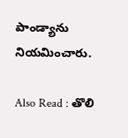పాండ్యాను నియమించారు.

Also Read : తొలి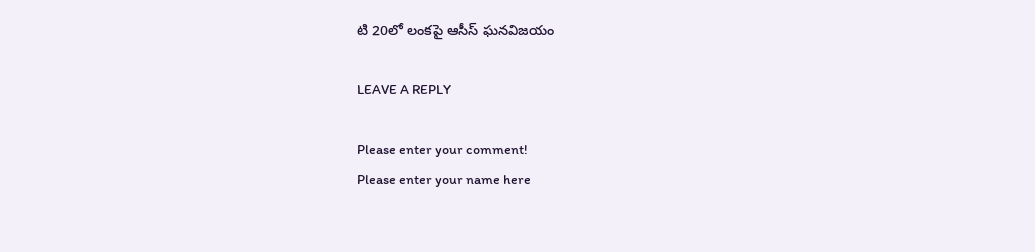టి 20లో లంకపై ఆసీస్ ఘనవిజయం

LEAVE A REPLY

Please enter your comment!
Please enter your name here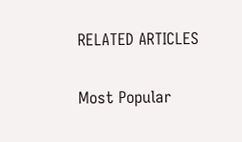RELATED ARTICLES

Most Popular